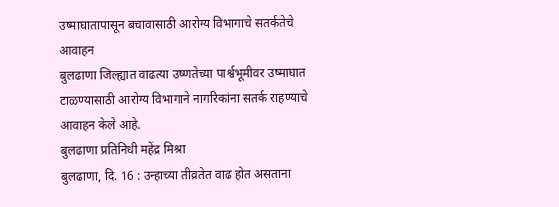उष्माघातापासून बचावासाठी आरोग्य विभागाचे सतर्कतेचे आवाहन
बुलढाणा जिल्ह्यात वाढत्या उष्णतेच्या पार्श्वभूमीवर उष्माघात टाळण्यासाठी आरोग्य विभागाने नागरिकांना सतर्क राहण्याचे आवाहन केले आहे.
बुलढाणा प्रतिनिधी महेंद्र मिश्रा
बुलढाणा, दि. 16 : उन्हाच्या तीव्रतेत वाढ होत असताना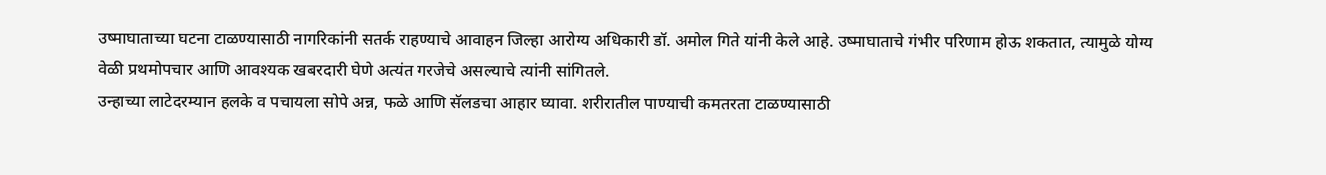उष्माघाताच्या घटना टाळण्यासाठी नागरिकांनी सतर्क राहण्याचे आवाहन जिल्हा आरोग्य अधिकारी डॉ. अमोल गिते यांनी केले आहे. उष्माघाताचे गंभीर परिणाम होऊ शकतात, त्यामुळे योग्य वेळी प्रथमोपचार आणि आवश्यक खबरदारी घेणे अत्यंत गरजेचे असल्याचे त्यांनी सांगितले.
उन्हाच्या लाटेदरम्यान हलके व पचायला सोपे अन्न, फळे आणि सॅलडचा आहार घ्यावा. शरीरातील पाण्याची कमतरता टाळण्यासाठी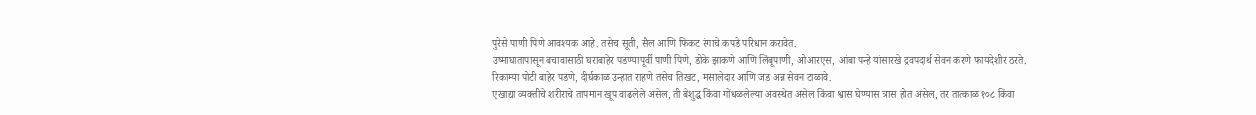पुरेसे पाणी पिणे आवश्यक आहे. तसेच सूती, सैल आणि फिकट रंगाचे कपडे परिधान करावेत.
उष्माघातापासून बचावासाठी घराबाहेर पडण्यापूर्वी पाणी पिणे, डोके झाकणे आणि लिंबूपाणी, ओआरएस, आंबा पन्हे यांसारखे द्रवपदार्थ सेवन करणे फायदेशीर ठरते. रिकाम्या पोटी बाहेर पडणे, दीर्घकाळ उन्हात राहणे तसेच तिखट, मसालेदार आणि जड अन्न सेवन टाळावे.
एखाद्या व्यक्तीचे शरीराचे तापमान खूप वाढलेले असेल, ती बेशुद्ध किंवा गोंधळलेल्या अवस्थेत असेल किंवा श्वास घेण्यास त्रास होत असेल, तर तात्काळ १०८ किंवा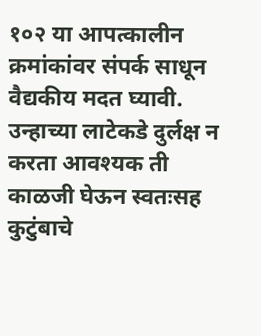१०२ या आपत्कालीन क्रमांकांवर संपर्क साधून वैद्यकीय मदत घ्यावी.
उन्हाच्या लाटेकडे दुर्लक्ष न करता आवश्यक ती काळजी घेऊन स्वतःसह कुटुंबाचे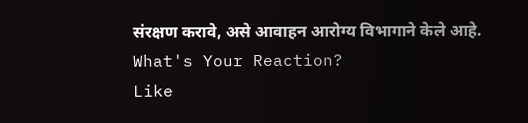संरक्षण करावे, असे आवाहन आरोग्य विभागाने केले आहे.
What's Your Reaction?
Like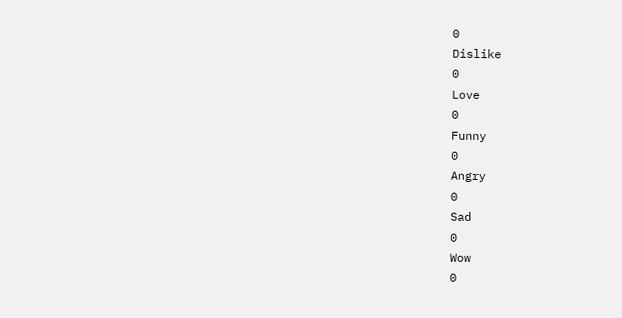0
Dislike
0
Love
0
Funny
0
Angry
0
Sad
0
Wow
0